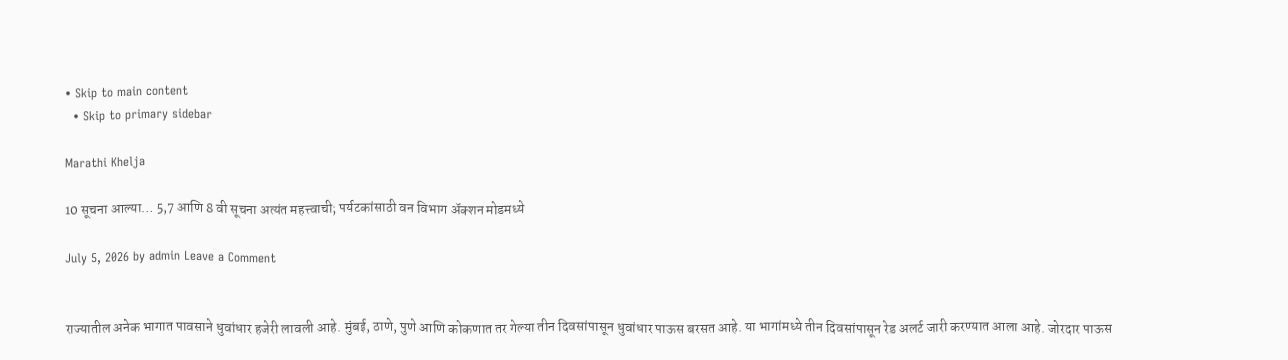• Skip to main content
  • Skip to primary sidebar

Marathi Khelja

10 सूचना आल्या… 5,7 आणि 8 वी सूचना अत्यंत महत्त्वाची; पर्यटकांसाठी वन विभाग अ‍ॅक्शन मोडमध्ये

July 5, 2026 by admin Leave a Comment


राज्यातील अनेक भागात पावसाने धुवांधार हजेरी लावली आहे. मुंबई, ठाणे, पुणे आणि कोकणात तर गेल्या तीन दिवसांपासून धुवांधार पाऊस बरसत आहे. या भागांमध्ये तीन दिवसांपासून रेड अलर्ट जारी करण्यात आला आहे. जोरदार पाऊस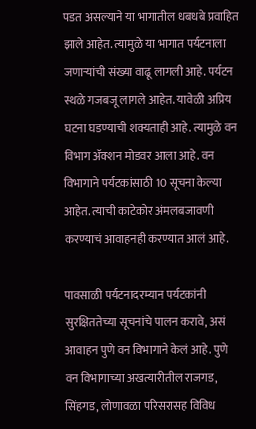पडत असल्याने या भागातील धबधबे प्रवाहित झाले आहेत. त्यामुळे या भागात पर्यटनाला जणाऱ्यांची संख्या वाढू लागली आहे. पर्यटन स्थळे गजबजू लागले आहेत. यावेळी अप्रिय घटना घडण्याची शक्यताही आहे. त्यामुळे वन विभाग अ‍ॅक्शन मोडवर आला आहे. वन विभागाने पर्यटकांसाठी 10 सूचना केल्या आहेत. त्याची काटेकोर अंमलबजावणी करण्याचं आवाहनही करण्यात आलं आहे.

पावसाळी पर्यटनादरम्यान पर्यटकांनी सुरक्षिततेच्या सूचनांचे पालन करावे, असं आवाहन पुणे वन विभागाने केलं आहे. पुणे वन विभागाच्या अखत्यारीतील राजगड, सिंहगड, लोणावळा परिसरासह विविध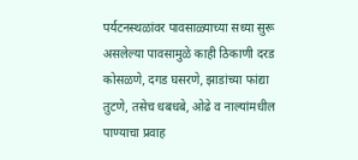पर्यटनस्थळांवर पावसाळ्याच्या सध्या सुरू असलेल्या पावसामुळे काही ठिकाणी दरड कोसळणे, दगड घसरणे, झाडांच्या फांद्या तुटणे, तसेच धबधबे, ओढे व नाल्यांमधील पाण्याचा प्रवाह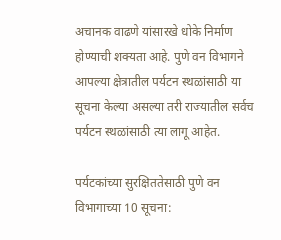अचानक वाढणे यांसारखे धोके निर्माण होण्याची शक्यता आहे. पुणे वन विभागने आपल्या क्षेत्रातील पर्यटन स्थळांसाठी या सूचना केल्या असल्या तरी राज्यातील सर्वच पर्यटन स्थळांसाठी त्या लागू आहेत.

पर्यटकांच्या सुरक्षिततेसाठी पुणे वन विभागाच्या 10 सूचना: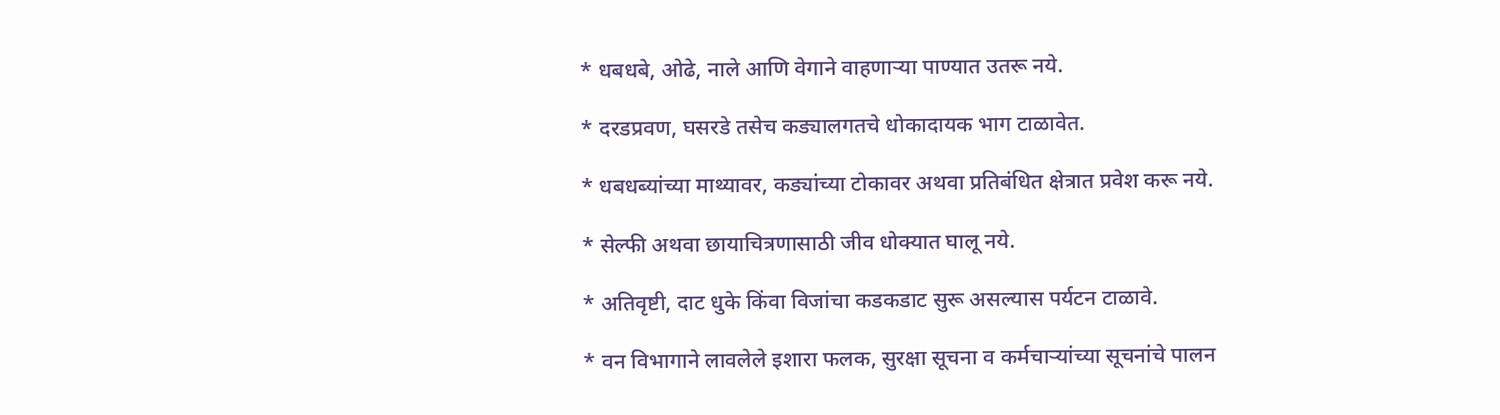* धबधबे, ओढे, नाले आणि वेगाने वाहणाऱ्या पाण्यात उतरू नये.

* दरडप्रवण, घसरडे तसेच कड्यालगतचे धोकादायक भाग टाळावेत.

* धबधब्यांच्या माथ्यावर, कड्यांच्या टोकावर अथवा प्रतिबंधित क्षेत्रात प्रवेश करू नये.

* सेल्फी अथवा छायाचित्रणासाठी जीव धोक्यात घालू नये.

* अतिवृष्टी, दाट धुके किंवा विजांचा कडकडाट सुरू असल्यास पर्यटन टाळावे.

* वन विभागाने लावलेले इशारा फलक, सुरक्षा सूचना व कर्मचाऱ्यांच्या सूचनांचे पालन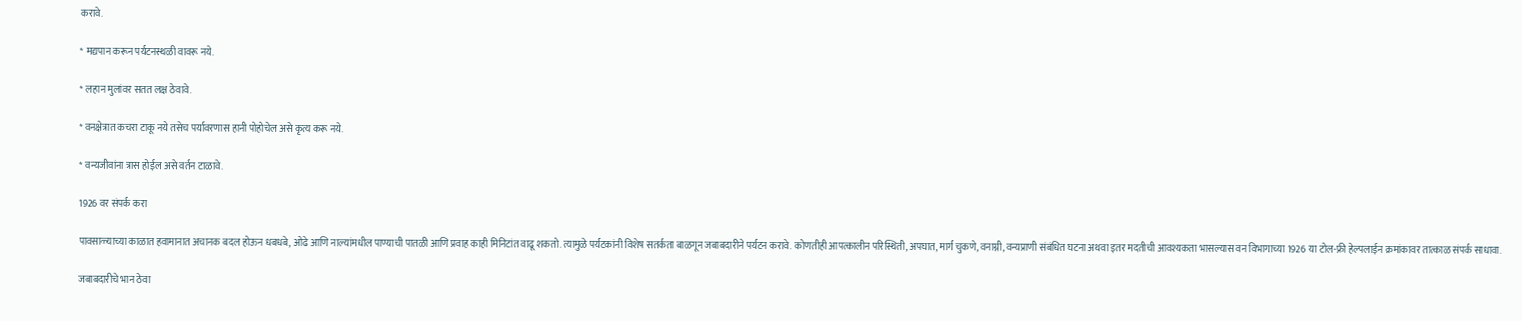करावे.

* मद्यपान करून पर्यटनस्थळी वावरू नये.

* लहान मुलांवर सतत लक्ष ठेवावे.

* वनक्षेत्रात कचरा टाकू नये तसेच पर्यावरणास हानी पोहोचेल असे कृत्य करू नये.

* वन्यजीवांना त्रास होईल असे वर्तन टाळावे.

1926 वर संपर्क करा

पावसाळ्याच्या काळात हवामानात अचानक बदल होऊन धबधबे, ओढे आणि नाल्यांमधील पाण्याची पातळी आणि प्रवाह काही मिनिटांत वाढू शकतो. त्यामुळे पर्यटकांनी विशेष सतर्कता बाळगून जबाबदारीने पर्यटन करावे. कोणतीही आपत्कालीन परिस्थिती, अपघात, मार्ग चुकणे, वनाग्नी, वन्यप्राणी संबंधित घटना अथवा इतर मदतीची आवश्यकता भासल्यास वन विभागाच्या 1926 या टोल-फ्री हेल्पलाईन क्रमांकावर तात्काळ संपर्क साधावा.

जबाबदारीचे भान ठेवा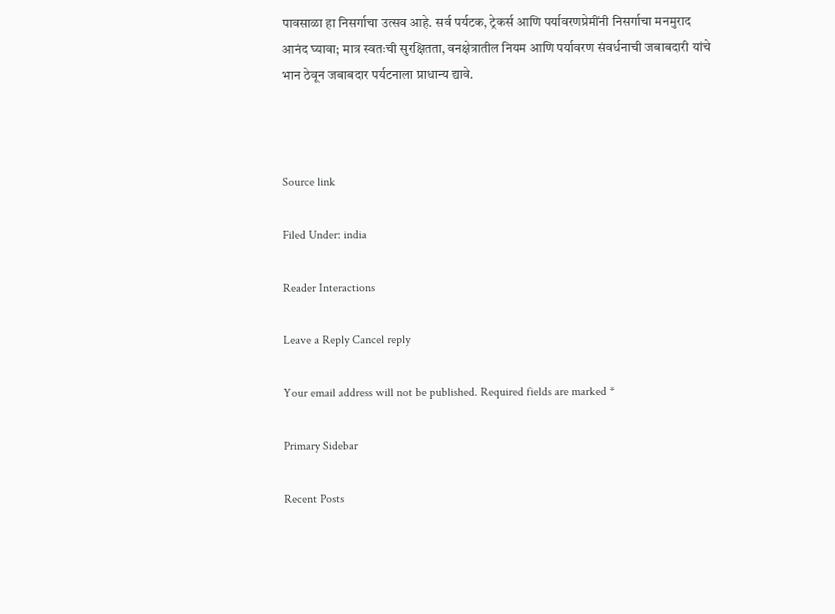पावसाळा हा निसर्गाचा उत्सव आहे. सर्व पर्यटक, ट्रेकर्स आणि पर्यावरणप्रेमींनी निसर्गाचा मनमुराद आनंद घ्यावा; मात्र स्वतःची सुरक्षितता, वनक्षेत्रातील नियम आणि पर्यावरण संवर्धनाची जबाबदारी यांचे भान ठेवून जबाबदार पर्यटनाला प्राधान्य द्यावे.



Source link

Filed Under: india

Reader Interactions

Leave a Reply Cancel reply

Your email address will not be published. Required fields are marked *

Primary Sidebar

Recent Posts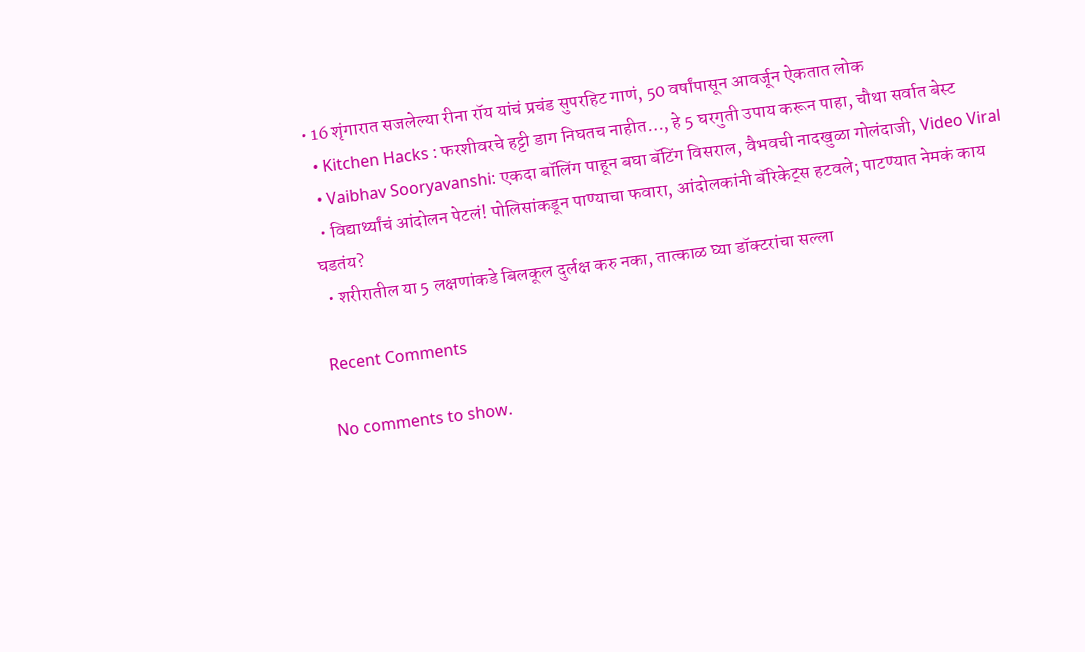• 16 शृंगारात सजलेल्या रीना रॉय यांचं प्रचंड सुपरहिट गाणं, 50 वर्षांपासून आवर्जून ऐकतात लोक
  • Kitchen Hacks : फरशीवरचे हट्टी डाग निघतच नाहीत…, हे 5 घरगुती उपाय करून पाहा, चौथा सर्वात बेस्ट
  • Vaibhav Sooryavanshi: एकदा बॉलिंग पाहून बघा बॅटिंग विसराल, वैभवची नादखुळा गोलंदाजी, Video Viral
  • विद्यार्थ्यांचं आंदोलन पेटलं! पोलिसांकडून पाण्याचा फवारा, आंदोलकांनी बॅरिकेट्स हटवले; पाटण्यात नेमकं काय घडतंय?
  • शरीरातील या 5 लक्षणांकडे बिलकूल दुर्लक्ष करु नका, तात्काळ घ्या डॉक्टरांचा सल्ला

Recent Comments

No comments to show.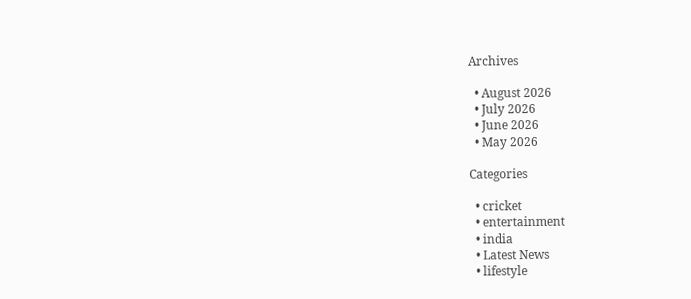Archives

  • August 2026
  • July 2026
  • June 2026
  • May 2026

Categories

  • cricket
  • entertainment
  • india
  • Latest News
  • lifestyle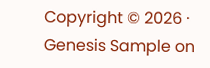Copyright © 2026 · Genesis Sample on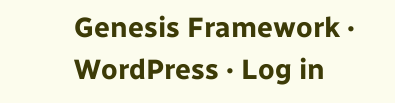Genesis Framework · WordPress · Log in